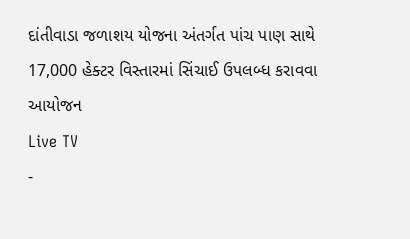દાંતીવાડા જળાશય યોજના અંતર્ગત પાંચ પાણ સાથે 17,000 હેક્ટર વિસ્તારમાં સિંચાઈ ઉપલબ્ધ કરાવવા આયોજન
Live TV
-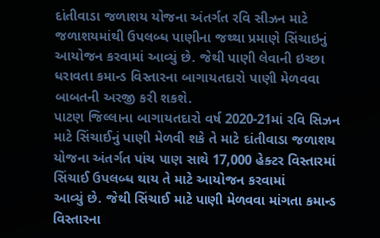દાંતીવાડા જળાશય યોજના અંતર્ગત રવિ સીઝન માટે જળાશયમાંથી ઉપલબ્ધ પાણીના જથ્થા પ્રમાણે સિંચાઇનું આયોજન કરવામાં આવ્યું છે. જેથી પાણી લેવાની ઇચ્છા ધરાવતા કમાન્ડ વિસ્તારના બાગાયતદારો પાણી મેળવવા બાબતની અરજી કરી શકશે.
પાટણ જિલ્લાના બાગાયતદારો વર્ષ 2020-21માં રવિ સિઝન માટે સિંચાઈનું પાણી મેળવી શકે તે માટે દાંતીવાડા જળાશય યોજના અંતર્ગત પાંચ પાણ સાથે 17,000 હેક્ટર વિસ્તારમાં સિંચાઈ ઉપલબ્ધ થાય તે માટે આયોજન કરવામાં
આવ્યું છે. જેથી સિંચાઈ માટે પાણી મેળવવા માંગતા કમાન્ડ વિસ્તારના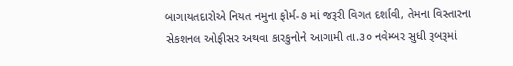બાગાયતદારોએ નિયત નમુના ફોર્મ-૭ માં જરૂરી વિગત દર્શાવી, તેમના વિસ્તારના સેકશનલ ઓફીસર અથવા કારકુનોને આગામી તા.૩૦ નવેમ્બર સુધી રૂબરૂમાં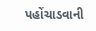પહોંચાડવાની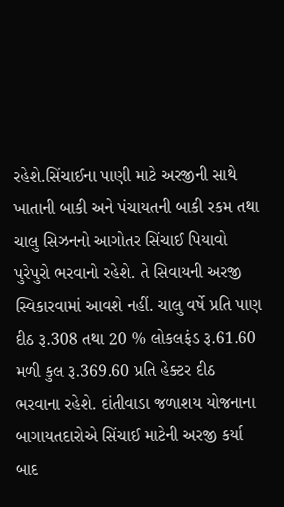રહેશે.સિંચાઈના પાણી માટે અરજીની સાથે ખાતાની બાકી અને પંચાયતની બાકી રકમ તથા ચાલુ સિઝનનો આગોતર સિંચાઈ પિયાવો પુરેપુરો ભરવાનો રહેશે. તે સિવાયની અરજી સ્વિકારવામાં આવશે નહીં. ચાલુ વર્ષે પ્રતિ પાણ દીઠ રૂ.308 તથા 20 % લોકલફંડ રૂ.61.60 મળી કુલ રૂ.369.60 પ્રતિ હેક્ટર દીઠ ભરવાના રહેશે. દાંતીવાડા જળાશય યોજનાના બાગાયતદારોએ સિંચાઈ માટેની અરજી કર્યા બાદ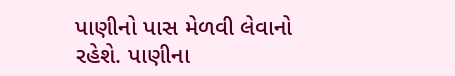પાણીનો પાસ મેળવી લેવાનો
રહેશે. પાણીના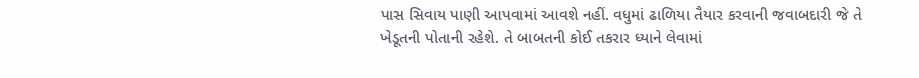પાસ સિવાય પાણી આપવામાં આવશે નહીં. વધુમાં ઢાળિયા તૈયાર કરવાની જવાબદારી જે તે ખેડૂતની પોતાની રહેશે. તે બાબતની કોઈ તકરાર ધ્યાને લેવામાં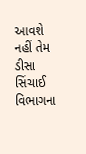આવશે નહીં તેમ ડીસા સિંચાઈ વિભાગના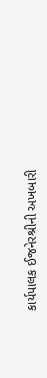કાર્યપાલક ઈજનેરશ્રીની અખબારી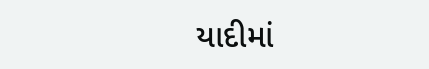યાદીમાં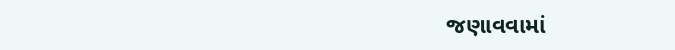જણાવવામાં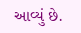આવ્યું છે.